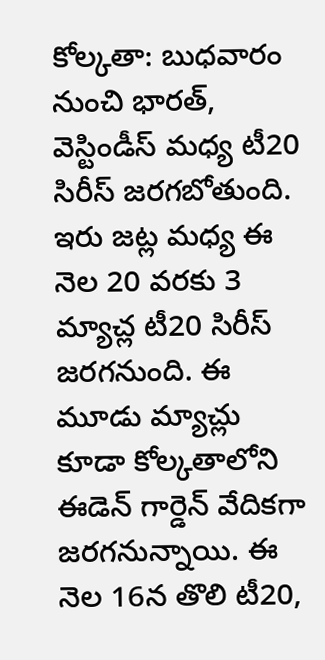కోల్కతా: బుధవారం నుంచి భారత్, వెస్టిండీస్ మధ్య టీ20 సిరీస్ జరగబోతుంది. ఇరు జట్ల మధ్య ఈ నెల 20 వరకు 3 మ్యాచ్ల టీ20 సిరీస్ జరగనుంది. ఈ మూడు మ్యాచ్లు కూడా కోల్కతాలోని ఈడెన్ గార్డెన్ వేదికగా జరగనున్నాయి. ఈ నెల 16న తొలి టీ20,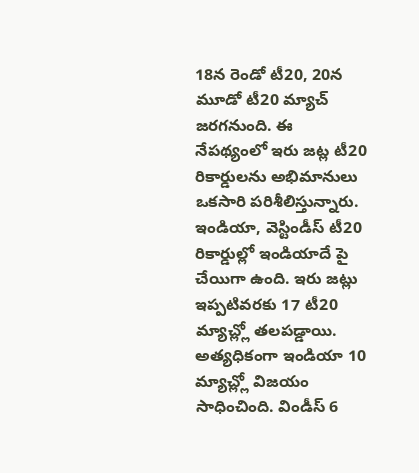18న రెండో టీ20, 20న మూడో టీ20 మ్యాచ్ జరగనుంది. ఈ నేపథ్యంలో ఇరు జట్ల టీ20 రికార్డులను అభిమానులు ఒకసారి పరిశీలిస్తున్నారు. ఇండియా, వెస్టిండీస్ టీ20 రికార్డుల్లో ఇండియాదే పై చేయిగా ఉంది. ఇరు జట్లు ఇప్పటివరకు 17 టీ20 మ్యాచ్ల్లో తలపడ్డాయి. అత్యధికంగా ఇండియా 10 మ్యాచ్ల్లో విజయం సాధించింది. విండీస్ 6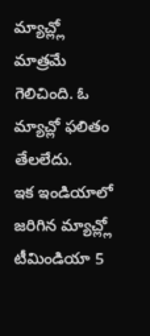మ్యాచ్ల్లో మాత్రమే గెలిచింది. ఓ మ్యాచ్లో ఫలితం తేలలేదు.
ఇక ఇండియాలో జరిగిన మ్యాచ్ల్లో టీమిండియా 5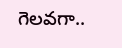గెలవగా..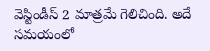వెస్టిండీస్ 2 మాత్రమే గెలిచింది. అదే సమయంలో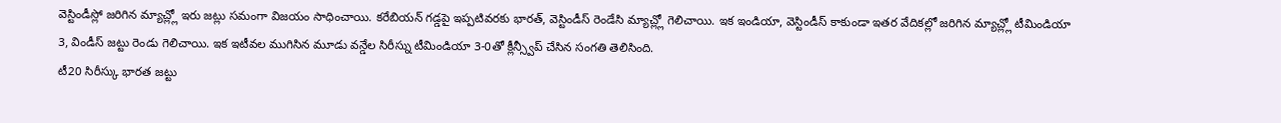వెస్టిండీస్లో జరిగిన మ్యాచ్ల్లో ఇరు జట్లు సమంగా విజయం సాధించాయి. కరేబియన్ గడ్డపై ఇప్పటివరకు భారత్, వెస్టిండీస్ రెండేసి మ్యాచ్ల్లో గెలిచాయి. ఇక ఇండియా, వెస్టిండీస్ కాకుండా ఇతర వేదికల్లో జరిగిన మ్యాచ్ల్లో టీమిండియా 3, విండీస్ జట్టు రెండు గెలిచాయి. ఇక ఇటీవల ముగిసిన మూడు వన్డేల సిరీస్ను టీమిండియా 3-0తో క్లీన్స్వీప్ చేసిన సంగతి తెలిసింది.
టీ20 సిరీస్కు భారత జట్టు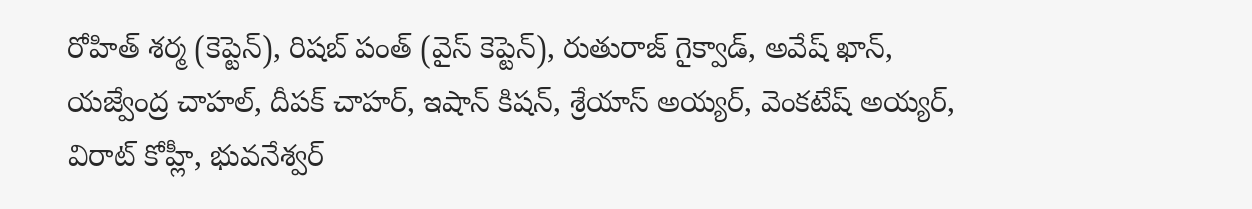రోహిత్ శర్మ (కెప్టెన్), రిషబ్ పంత్ (వైస్ కెప్టెన్), రుతురాజ్ గైక్వాడ్, అవేష్ ఖాన్, యజ్వేంద్ర చాహల్, దీపక్ చాహర్, ఇషాన్ కిషన్, శ్రేయాస్ అయ్యర్, వెంకటేష్ అయ్యర్, విరాట్ కోహ్లీ, భువనేశ్వర్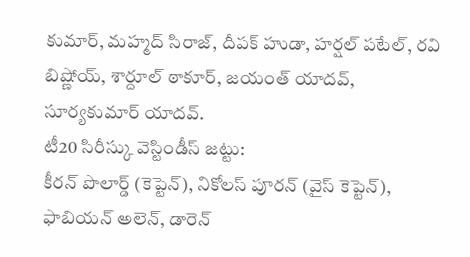కుమార్, మహ్మద్ సిరాజ్, దీపక్ హుడా, హర్షల్ పటేల్, రవి బిష్ణోయ్, శార్దూల్ ఠాకూర్, జయంత్ యాదవ్, సూర్యకుమార్ యాదవ్.
టీ20 సిరీస్కు వెస్టిండీస్ జట్టు:
కీరన్ పొలార్డ్ (కెప్టెన్), నికోలస్ పూరన్ (వైస్ కెప్టెన్), ఫాబియన్ అలెన్, డారెన్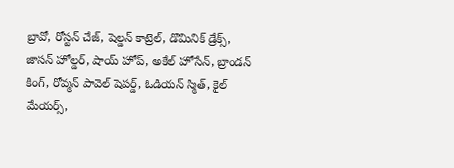బ్రావో, రోస్టన్ చేజ్, షెల్డన్ కాట్రెల్, డొమినిక్ డ్రేక్స్, జాసన్ హోల్డర్, షాయ్ హోప్, అకేల్ హోసేన్, బ్రాండన్ కింగ్, రోవ్మన్ పావెల్ షెపర్డ్, ఓడియన్ స్మిత్, కైల్ మేయర్స్,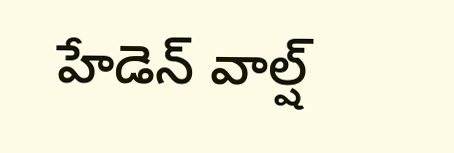హేడెన్ వాల్ష్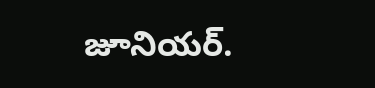జూనియర్.